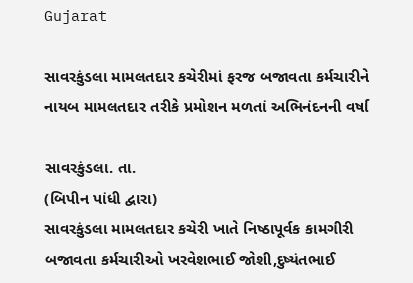Gujarat

સાવરકુંડલા મામલતદાર કચેરીમાં ફરજ બજાવતા કર્મચારીને નાયબ મામલતદાર તરીકે પ્રમોશન મળતાં અભિનંદનની વર્ષા

સાવરકુંડલા. તા.
(બિપીન પાંધી દ્વારા)
સાવરકુંડલા મામલતદાર કચેરી ખાતે નિષ્ઠાપૂર્વક કામગીરી બજાવતા કર્મચારીઓ ખરવેશભાઈ જોશી,દુષ્યંતભાઈ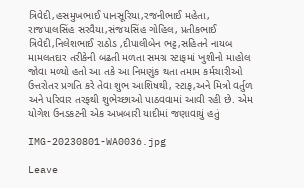ત્રિવેદી,હસમુખભાઈ પાનસૂરિયા,રજનીભાઈ મહેતા,
રાજપાલસિંહ સરવૈયા,સંજયસિંહ ગોહિલ, પ્રતીકભાઈ ત્રિવેદી,નિલેશભાઈ રાઠોડ ,દીપાલીબેન ભટ્ટ,સહિતને નાયબ મામલતદાર તરીકેની બઢતી મળતા સમગ્ર સ્ટાફમાં ખુશીનો માહોલ જોવા મળ્યો હતો આ તકે આ નિમણુંક થતા તમામ કર્મચારીઓ ઉત્તરોતર પ્રગતિ કરે તેવા શુભ આશિષથી, સ્ટાફ,અને મિત્રો વર્તુળ અને પરિવાર તરફથી શુભેચ્છાઓ પાઠવવામાં આવી રહી છે. એમ યોગેશ ઉનડકટની એક અખબારી યાદીમાં જણાવાયું હતું

IMG-20230801-WA0036.jpg

Leave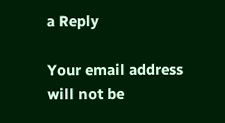a Reply

Your email address will not be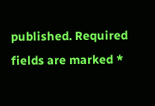published. Required fields are marked *